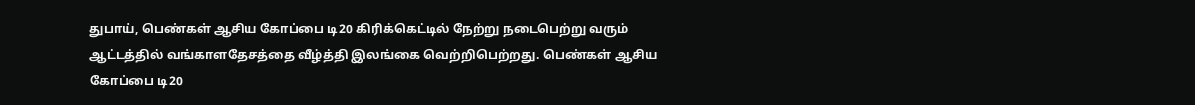துபாய், பெண்கள் ஆசிய கோப்பை டி20 கிரிக்கெட்டில் நேற்று நடைபெற்று வரும் ஆட்டத்தில் வங்காளதேசத்தை வீழ்த்தி இலங்கை வெற்றிபெற்றது. பெண்கள் ஆசிய கோப்பை டி20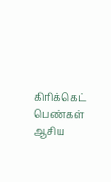கிரிக்கெட் பெண்கள் ஆசிய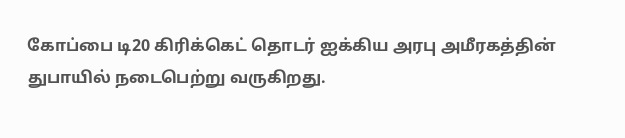கோப்பை டி20 கிரிக்கெட் தொடர் ஐக்கிய அரபு அமீரகத்தின் துபாயில் நடைபெற்று வருகிறது.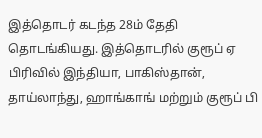இத்தொடர் கடந்த 28ம் தேதி தொடங்கியது. இத்தொடரில் குரூப் ஏ பிரிவில் இந்தியா, பாகிஸ்தான், தாய்லாந்து, ஹாங்காங் மற்றும் குரூப் பி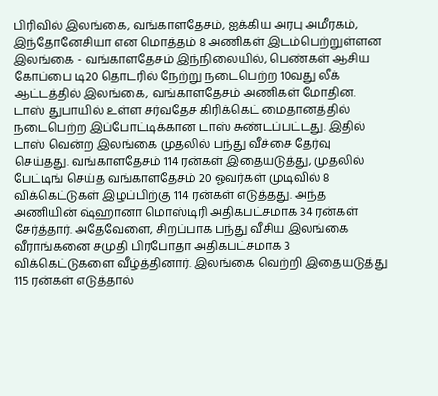பிரிவில் இலங்கை, வங்காளதேசம், ஐக்கிய அரபு அமீரகம், இந்தோனேசியா என மொத்தம் 8 அணிகள் இடம்பெற்றுள்ளன இலங்கை - வங்காளதேசம் இந்நிலையில், பெண்கள் ஆசிய கோப்பை டி20 தொடரில் நேற்று நடைபெற்ற 10வது லீக் ஆட்டத்தில் இலங்கை, வங்காளதேசம் அணிகள் மோதின. டாஸ் துபாயில் உள்ள சர்வதேச கிரிக்கெட் மைதானத்தில் நடைபெற்ற இப்போட்டிக்கான டாஸ் சுண்டப்பட்டது. இதில் டாஸ் வென்ற இலங்கை முதலில் பந்து வீச்சை தேர்வு செய்தது. வங்காளதேசம் 114 ரன்கள் இதையடுத்து, முதலில் பேட்டிங் செய்த வங்காளதேசம் 20 ஓவர்கள் முடிவில் 8 விக்கெட்டுகள் இழப்பிற்கு 114 ரன்கள் எடுத்தது. அந்த அணியின் ஷ்ஹானா மொஸ்டிரி அதிகபட்சமாக 34 ரன்கள் சேர்த்தார். அதேவேளை, சிறப்பாக பந்து வீசிய இலங்கை வீராங்கனை சமுதி பிரபோதா அதிகபட்சமாக 3 விக்கெட்டுகளை வீழ்த்தினார். இலங்கை வெற்றி இதையடுத்து 115 ரன்கள் எடுத்தால்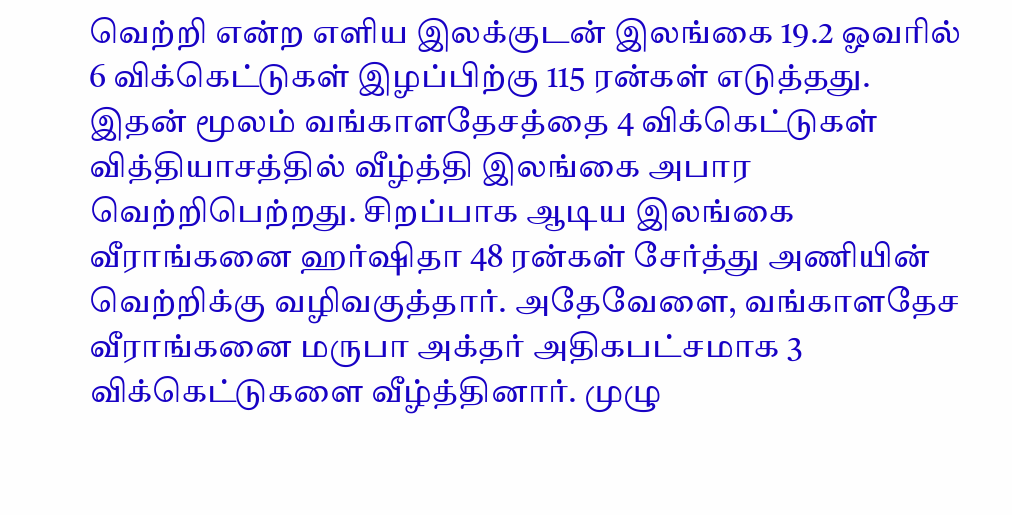வெற்றி என்ற எளிய இலக்குடன் இலங்கை 19.2 ஓவரில் 6 விக்கெட்டுகள் இழப்பிற்கு 115 ரன்கள் எடுத்தது. இதன் மூலம் வங்காளதேசத்தை 4 விக்கெட்டுகள் வித்தியாசத்தில் வீழ்த்தி இலங்கை அபார வெற்றிபெற்றது. சிறப்பாக ஆடிய இலங்கை வீராங்கனை ஹர்ஷிதா 48 ரன்கள் சேர்த்து அணியின் வெற்றிக்கு வழிவகுத்தார். அதேவேளை, வங்காளதேச வீராங்கனை மருபா அக்தர் அதிகபட்சமாக 3 விக்கெட்டுகளை வீழ்த்தினார். முழு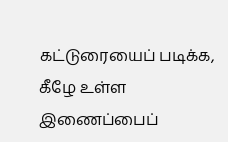கட்டுரையைப் படிக்க, கீழே உள்ள இணைப்பைப்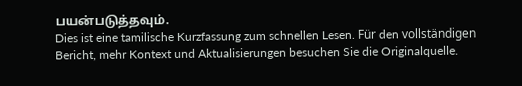பயன்படுத்தவும்.
Dies ist eine tamilische Kurzfassung zum schnellen Lesen. Für den vollständigen Bericht, mehr Kontext und Aktualisierungen besuchen Sie die Originalquelle.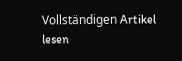Vollständigen Artikel lesen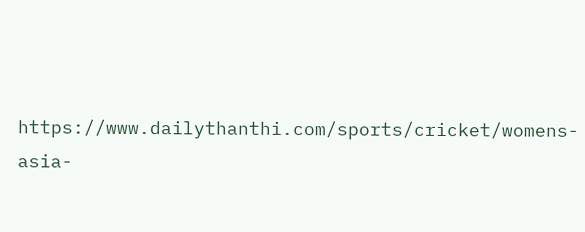https://www.dailythanthi.com/sports/cricket/womens-asia-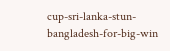cup-sri-lanka-stun-bangladesh-for-big-win